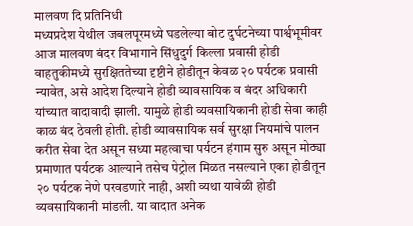मालवण दि प्रतिनिधी
मध्यप्रदेश येथील जबलपूरमध्ये घडलेल्या बोट दुर्घटनेच्या पार्श्वभूमीवर आज मालवण बंदर विभागाने सिंधुदुर्ग किल्ला प्रवासी होडी वाहतुकीमध्ये सुरक्षिततेच्या दृष्टीने होडीतून केवळ २० पर्यटक प्रवासी न्यावेत, असे आदेश दिल्याने होडी व्यावसायिक व बंदर अधिकारी यांच्यात वादावादी झाली. यामुळे होडी व्यवसायिकानी होडी सेवा काही काळ बंद ठेवली होती. होडी व्यावसायिक सर्व सुरक्षा नियमांचे पालन करीत सेवा देत असून सध्या महत्वाचा पर्यटन हंगाम सुरु असून मोठ्या प्रमाणात पर्यटक आल्याने तसेच पेट्रोल मिळत नसल्याने एका होडीतून २० पर्यटक नेणे परवडणारे नाही, अशी व्यथा यावेळी होडी व्यवसायिकानी मांडली. या वादात अनेक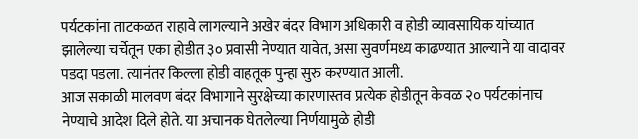पर्यटकांना ताटकळत राहावे लागल्याने अखेर बंदर विभाग अधिकारी व होडी व्यावसायिक यांच्यात झालेल्या चर्चेतून एका होडीत ३० प्रवासी नेण्यात यावेत, असा सुवर्णमध्य काढण्यात आल्याने या वादावर पडदा पडला. त्यानंतर किल्ला होडी वाहतूक पुन्हा सुरु करण्यात आली.
आज सकाळी मालवण बंदर विभागाने सुरक्षेच्या कारणास्तव प्रत्येक होडीतून केवळ २० पर्यटकांनाच नेण्याचे आदेश दिले होते. या अचानक घेतलेल्या निर्णयामुळे होडी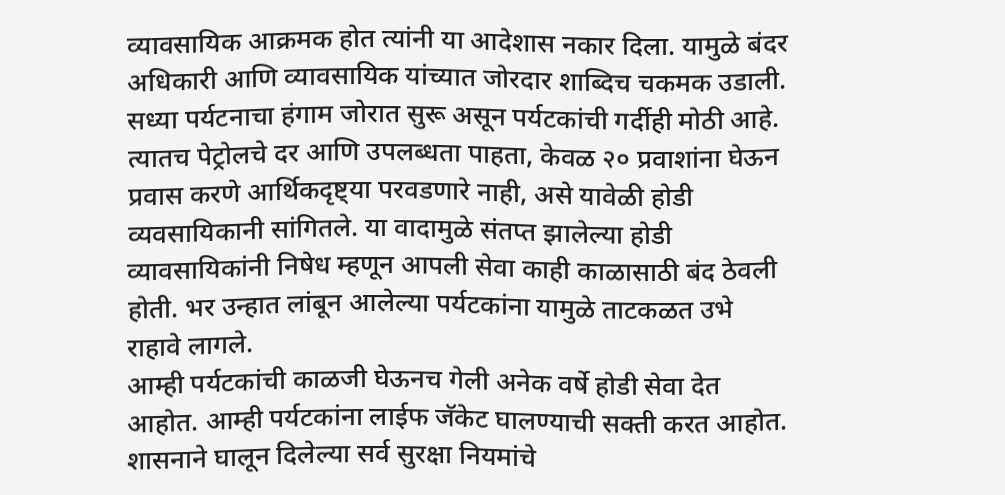व्यावसायिक आक्रमक होत त्यांनी या आदेशास नकार दिला. यामुळे बंदर अधिकारी आणि व्यावसायिक यांच्यात जोरदार शाब्दिच चकमक उडाली. सध्या पर्यटनाचा हंगाम जोरात सुरू असून पर्यटकांची गर्दीही मोठी आहे. त्यातच पेट्रोलचे दर आणि उपलब्धता पाहता, केवळ २० प्रवाशांना घेऊन प्रवास करणे आर्थिकदृष्ट्या परवडणारे नाही, असे यावेळी होडी व्यवसायिकानी सांगितले. या वादामुळे संतप्त झालेल्या होडी व्यावसायिकांनी निषेध म्हणून आपली सेवा काही काळासाठी बंद ठेवली होती. भर उन्हात लांबून आलेल्या पर्यटकांना यामुळे ताटकळत उभे राहावे लागले.
आम्ही पर्यटकांची काळजी घेऊनच गेली अनेक वर्षे होडी सेवा देत आहोत. आम्ही पर्यटकांना लाईफ जॅकेट घालण्याची सक्ती करत आहोत. शासनाने घालून दिलेल्या सर्व सुरक्षा नियमांचे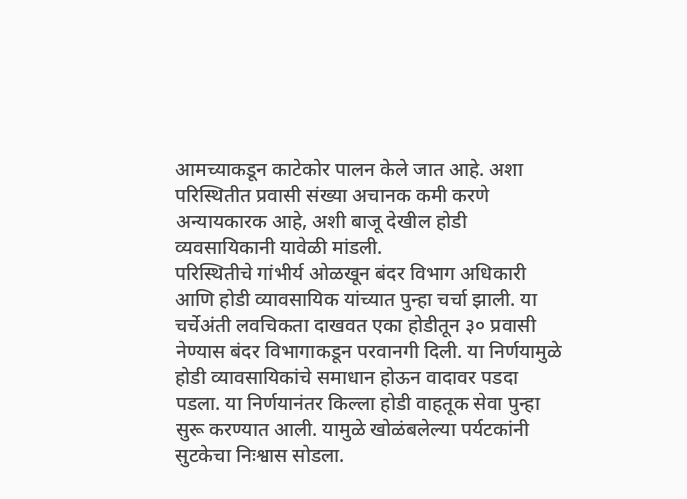आमच्याकडून काटेकोर पालन केले जात आहे. अशा परिस्थितीत प्रवासी संख्या अचानक कमी करणे अन्यायकारक आहे, अशी बाजू देखील होडी व्यवसायिकानी यावेळी मांडली.
परिस्थितीचे गांभीर्य ओळखून बंदर विभाग अधिकारी आणि होडी व्यावसायिक यांच्यात पुन्हा चर्चा झाली. या चर्चेअंती लवचिकता दाखवत एका होडीतून ३० प्रवासी नेण्यास बंदर विभागाकडून परवानगी दिली. या निर्णयामुळे होडी व्यावसायिकांचे समाधान होऊन वादावर पडदा पडला. या निर्णयानंतर किल्ला होडी वाहतूक सेवा पुन्हा सुरू करण्यात आली. यामुळे खोळंबलेल्या पर्यटकांनी सुटकेचा निःश्वास सोडला.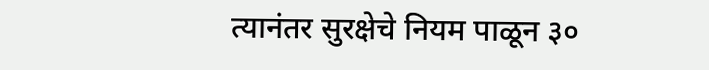त्यानंतर सुरक्षेचे नियम पाळून ३०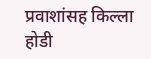प्रवाशांसह किल्ला होडी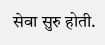सेवा सुरु होती.